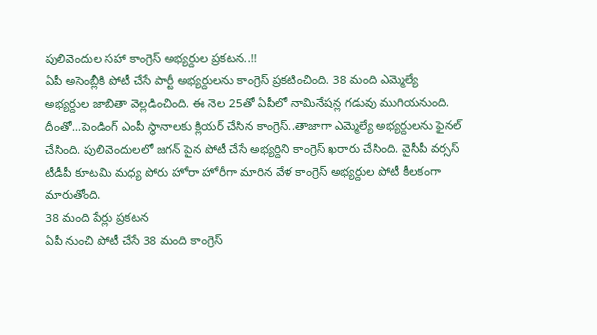పులివెందుల సహా కాంగ్రెస్ అభ్యర్దుల ప్రకటన..!!
ఏపీ అసెంబ్లీకి పోటీ చేసే పార్టీ అభ్యర్దులను కాంగ్రెస్ ప్రకటించింది. 38 మంది ఎమ్మెల్యే అభ్యర్దుల జాబితా వెల్లడించింది. ఈ నెల 25తో ఏపీలో నామినేషన్ల గడువు ముగియనుంది. దీంతో...పెండింగ్ ఎంపీ స్థానాలకు క్లియర్ చేసిన కాంగ్రెస్..తాజాగా ఎమ్మెల్యే అభ్యర్దులను ఫైనల్ చేసింది. పులివెందులలో జగన్ పైన పోటీ చేసే అభ్యర్దిని కాంగ్రెస్ ఖరారు చేసింది. వైసీపీ వర్సస్ టీడీపీ కూటమి మధ్య పోరు హోరా హోరీగా మారిన వేళ కాంగ్రెస్ అభ్యర్దుల పోటీ కీలకంగా మారుతోంది.
38 మంది పేర్లు ప్రకటన
ఏపీ నుంచి పోటీ చేసే 38 మంది కాంగ్రెస్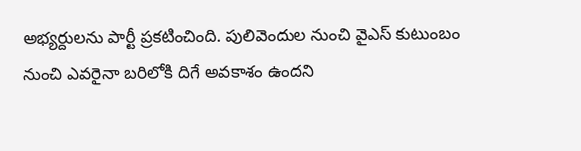అభ్యర్దులను పార్టీ ప్రకటించింది. పులివెందుల నుంచి వైఎస్ కుటుంబం నుంచి ఎవరైనా బరిలోకి దిగే అవకాశం ఉందని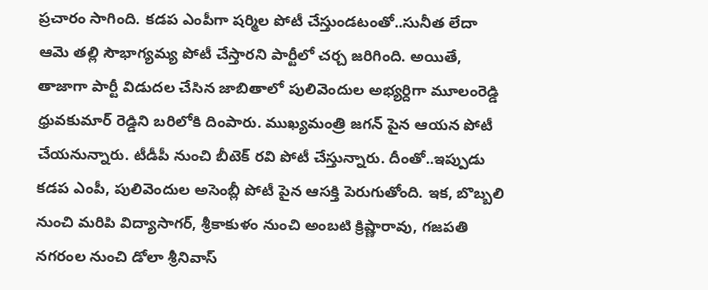ప్రచారం సాగింది. కడప ఎంపీగా షర్మిల పోటీ చేస్తుండటంతో..సునీత లేదా ఆమె తల్లి సౌభాగ్యమ్య పోటీ చేస్తారని పార్టీలో చర్చ జరిగింది. అయితే, తాజాగా పార్టీ విడుదల చేసిన జాబితాలో పులివెందుల అభ్యర్దిగా మూలంరెడ్డి ధ్రువకుమార్ రెడ్డిని బరిలోకి దింపారు. ముఖ్యమంత్రి జగన్ పైన ఆయన పోటీ చేయనున్నారు. టీడీపీ నుంచి బీటెక్ రవి పోటీ చేస్తున్నారు. దీంతో..ఇప్పుడు కడప ఎంపీ, పులివెందుల అసెంబ్లీ పోటీ పైన ఆసక్తి పెరుగుతోంది. ఇక, బొబ్బలి నుంచి మరిపి విద్యాసాగర్, శ్రీకాకుళం నుంచి అంబటి క్రిష్ణారావు, గజపతి నగరంల నుంచి డోలా శ్రీనివాస్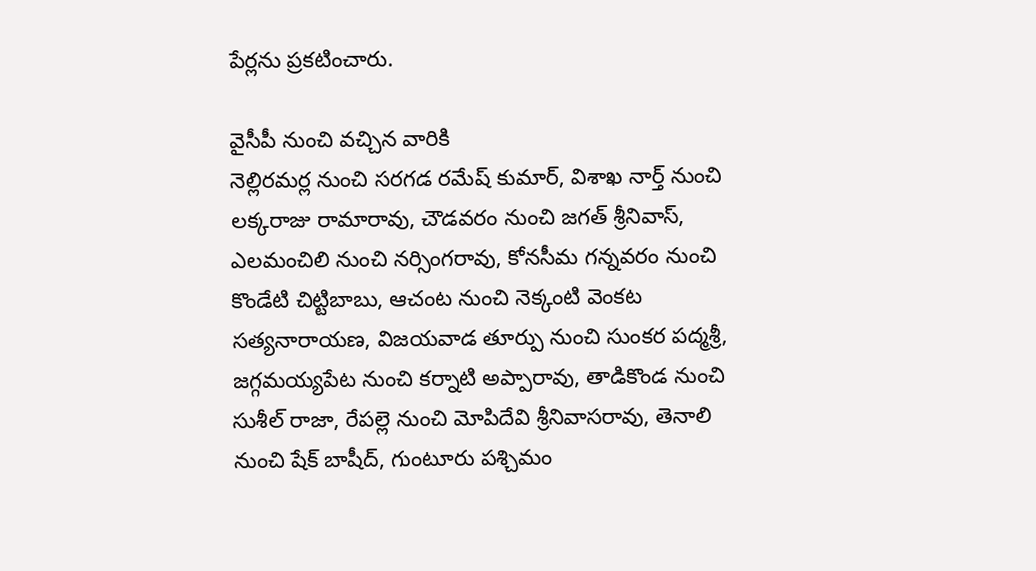పేర్లను ప్రకటించారు.

వైసీపీ నుంచి వచ్చిన వారికి
నెల్లిరమర్ల నుంచి సరగడ రమేష్ కుమార్, విశాఖ నార్త్ నుంచి లక్కరాజు రామారావు, చౌడవరం నుంచి జగత్ శ్రీనివాస్, ఎలమంచిలి నుంచి నర్సింగరావు, కోనసీమ గన్నవరం నుంచి కొండేటి చిట్టిబాబు, ఆచంట నుంచి నెక్కంటి వెంకట సత్యనారాయణ, విజయవాడ తూర్పు నుంచి సుంకర పద్మశ్రీ, జగ్గమయ్యపేట నుంచి కర్నాటి అప్పారావు, తాడికొండ నుంచి సుశీల్ రాజా, రేపల్లె నుంచి మోపిదేవి శ్రీనివాసరావు, తెనాలి నుంచి షేక్ బాషీద్, గుంటూరు పశ్చిమం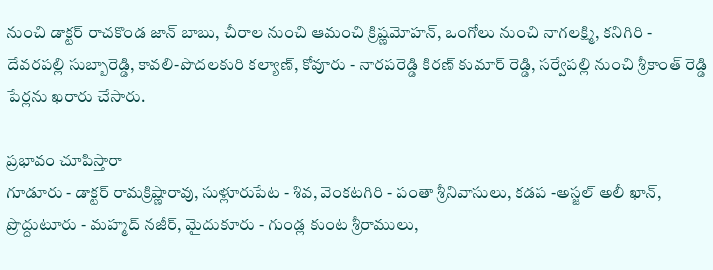నుంచి డాక్టర్ రాచకొండ జాన్ బాబు, చీరాల నుంచి ఆమంచి క్రిష్ణమోహన్, ఒంగోలు నుంచి నాగలక్ష్మి, కనిగిరి - దేవరపల్లి సుబ్బారెడ్డి, కావలి-పొదలకురి కల్యాణ్, కోవూరు - నారపరెడ్డి కిరణ్ కుమార్ రెడ్డి, సర్వేపల్లి నుంచి శ్రీకాంత్ రెడ్డి పేర్లను ఖరారు చేసారు.

ప్రభావం చూపిస్తారా
గూడూరు - డాక్టర్ రామక్రిష్ణారావు, సుళ్లూరుపేట - శివ, వెంకటగిరి - పంతా శ్రీనివాసులు, కడప -అస్జల్ అలీ ఖాన్, ప్రొద్దుటూరు - మహ్మద్ నజీర్, మైదుకూరు - గుండ్ల కుంట శ్రీరాములు,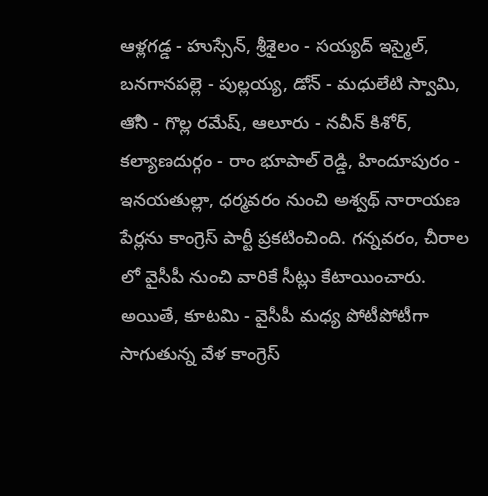ఆళ్లగడ్డ - హుస్సేన్, శ్రీశైలం - సయ్యద్ ఇస్మైల్, బనగానపల్లె - పుల్లయ్య, డోన్ - మధులేటి స్వామి, ఆోని - గొల్ల రమేష్, ఆలూరు - నవీన్ కిశోర్, కల్యాణదుర్గం - రాం భూపాల్ రెడ్డి, హిందూపురం - ఇనయతుల్లా, ధర్మవరం నుంచి అశ్వథ్ నారాయణ పేర్లను కాంగ్రెస్ పార్టీ ప్రకటించింది. గన్నవరం, చీరాల లో వైసీపీ నుంచి వారికే సీట్లు కేటాయించారు. అయితే, కూటమి - వైసీపీ మధ్య పోటీపోటీగా సాగుతున్న వేళ కాంగ్రెస్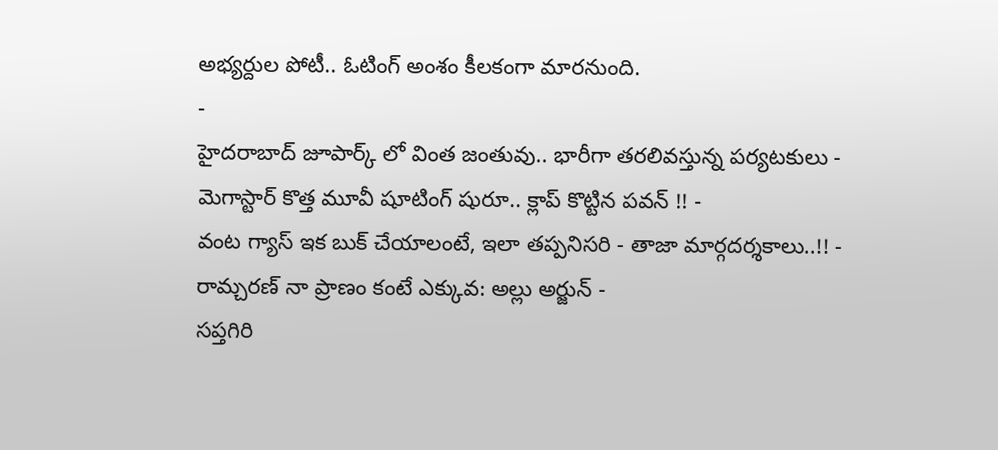అభ్యర్దుల పోటీ.. ఓటింగ్ అంశం కీలకంగా మారనుంది.
-
హైదరాబాద్ జూపార్క్ లో వింత జంతువు.. భారీగా తరలివస్తున్న పర్యటకులు -
మెగాస్టార్ కొత్త మూవీ షూటింగ్ షురూ.. క్లాప్ కొట్టిన పవన్ !! -
వంట గ్యాస్ ఇక బుక్ చేయాలంటే, ఇలా తప్పనిసరి - తాజా మార్గదర్శకాలు..!! -
రామ్చరణ్ నా ప్రాణం కంటే ఎక్కువ: అల్లు అర్జున్ -
సప్తగిరి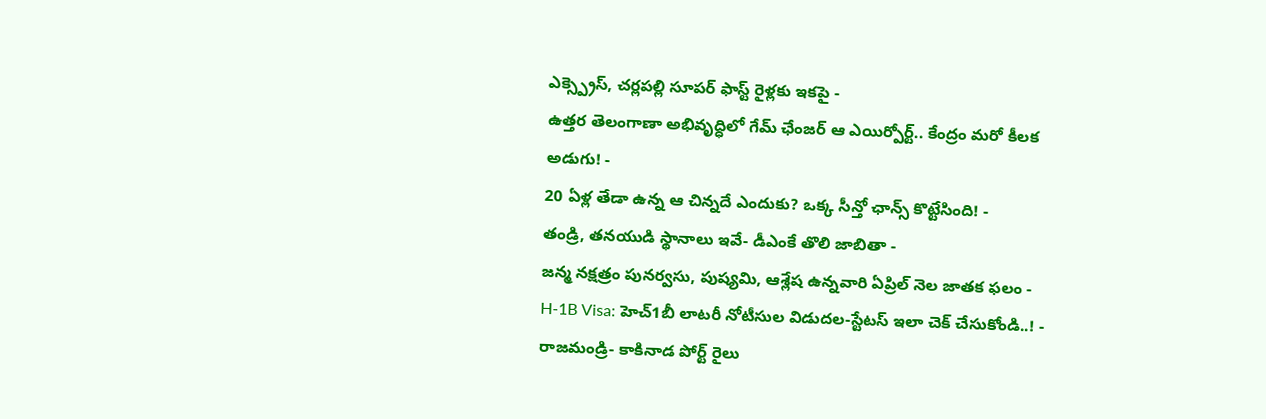ఎక్స్ప్రెస్, చర్లపల్లి సూపర్ ఫాస్ట్ రైళ్లకు ఇకపై -
ఉత్తర తెలంగాణా అభివృద్ధిలో గేమ్ ఛేంజర్ ఆ ఎయిర్పోర్ట్.. కేంద్రం మరో కీలక అడుగు! -
20 ఏళ్ల తేడా ఉన్న ఆ చిన్నదే ఎందుకు? ఒక్క సీన్తో ఛాన్స్ కొట్టేసింది! -
తండ్రి, తనయుడి స్థానాలు ఇవే- డీఎంకే తొలి జాబితా -
జన్మ నక్షత్రం పునర్వసు, పుష్యమి, ఆశ్లేష ఉన్నవారి ఏప్రిల్ నెల జాతక ఫలం -
H-1B Visa: హెచ్1బీ లాటరీ నోటీసుల విడుదల-స్టేటస్ ఇలా చెక్ చేసుకోండి..! -
రాజమండ్రి- కాకినాడ పోర్ట్ రైలు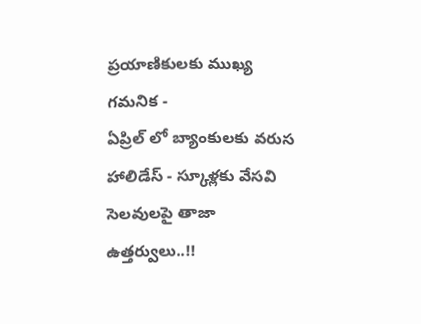ప్రయాణికులకు ముఖ్య గమనిక -
ఏప్రిల్ లో బ్యాంకులకు వరుస హాలిడేస్ - స్కూళ్లకు వేసవి సెలవులపై తాజా ఉత్తర్వులు..!!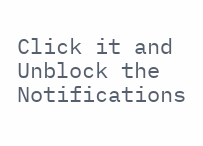Click it and Unblock the Notifications